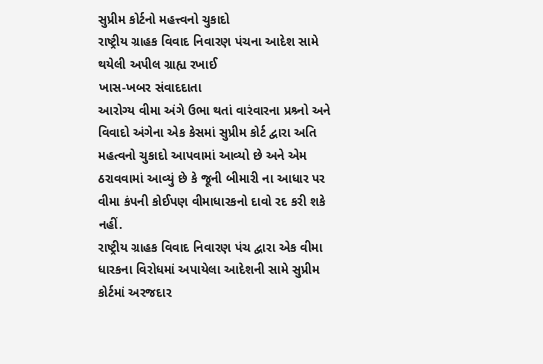સુપ્રીમ કોર્ટનો મહત્ત્વનો ચુકાદો
રાષ્ટ્રીય ગ્રાહક વિવાદ નિવારણ પંચના આદેશ સામે થયેલી અપીલ ગ્રાહ્ય રખાઈ
ખાસ-ખબર સંવાદદાતા
આરોગ્ય વીમા અંગે ઉભા થતાં વારંવારના પ્રશ્ર્નો અને વિવાદો અંગેના એક કેસમાં સુપ્રીમ કોર્ટ દ્વારા અતિ મહત્વનો ચુકાદો આપવામાં આવ્યો છે અને એમ ઠરાવવામાં આવ્યું છે કે જૂની બીમારી ના આધાર પર વીમા કંપની કોઈપણ વીમાધારકનો દાવો રદ કરી શકે નહીં.
રાષ્ટ્રીય ગ્રાહક વિવાદ નિવારણ પંચ દ્વારા એક વીમા ધારકના વિરોધમાં અપાયેલા આદેશની સામે સુપ્રીમ કોર્ટમાં અરજદાર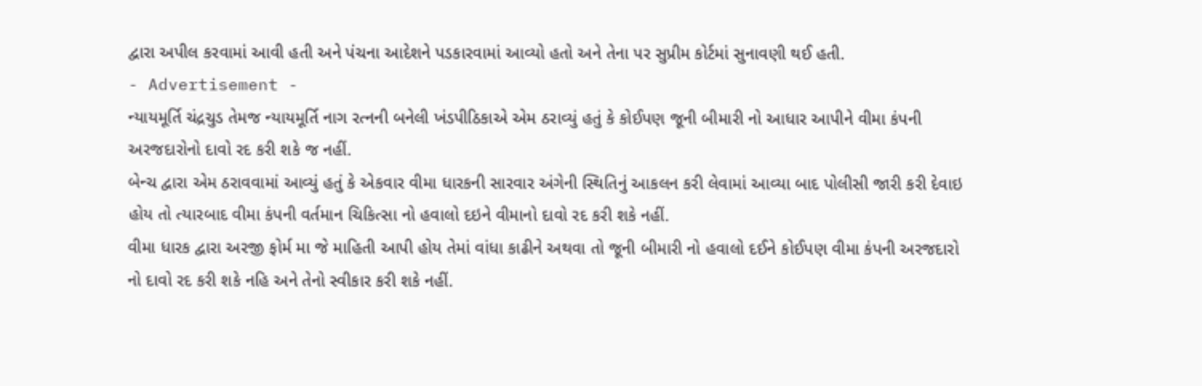દ્વારા અપીલ કરવામાં આવી હતી અને પંચના આદેશને પડકારવામાં આવ્યો હતો અને તેના પર સુપ્રીમ કોર્ટમાં સુનાવણી થઈ હતી.
- Advertisement -
ન્યાયમૂર્તિ ચંદ્રચુડ તેમજ ન્યાયમૂર્તિ નાગ રત્નની બનેલી ખંડપીઠિકાએ એમ ઠરાવ્યું હતું કે કોઈપણ જૂની બીમારી નો આધાર આપીને વીમા કંપની અરજદારોનો દાવો રદ કરી શકે જ નહીં.
બેન્ચ દ્વારા એમ ઠરાવવામાં આવ્યું હતું કે એકવાર વીમા ધારકની સારવાર અંગેની સ્થિતિનું આકલન કરી લેવામાં આવ્યા બાદ પોલીસી જારી કરી દેવાઇ હોય તો ત્યારબાદ વીમા કંપની વર્તમાન ચિકિત્સા નો હવાલો દઇને વીમાનો દાવો રદ કરી શકે નહીં.
વીમા ધારક દ્વારા અરજી ફોર્મ મા જે માહિતી આપી હોય તેમાં વાંધા કાઢીને અથવા તો જૂની બીમારી નો હવાલો દઈને કોઈપણ વીમા કંપની અરજદારો નો દાવો રદ કરી શકે નહિ અને તેનો સ્વીકાર કરી શકે નહીં.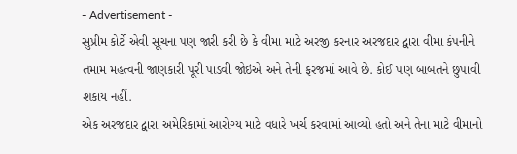- Advertisement -
સુપ્રીમ કોર્ટે એવી સૂચના પણ જારી કરી છે કે વીમા માટે અરજી કરનાર અરજદાર દ્વારા વીમા કંપનીને તમામ મહત્વની જાણકારી પૂરી પાડવી જોઇએ અને તેની ફરજમાં આવે છે. કોઈ પણ બાબતને છુપાવી શકાય નહીં.
એક અરજદાર દ્વારા અમેરિકામાં આરોગ્ય માટે વધારે ખર્ચ કરવામાં આવ્યો હતો અને તેના માટે વીમાનો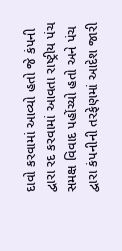દાવો કરવામાં આવ્યો હતો જે કંપની દ્વારા રદ કરવામાં આવતા રાષ્ટ્રીય પંચ સમક્ષ વિવાદ પહોંચ્યો હતો અને પંચ દ્વારા કંપનીની તરફેણમાં આદેશ જારી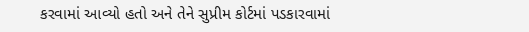કરવામાં આવ્યો હતો અને તેને સુપ્રીમ કોર્ટમાં પડકારવામાં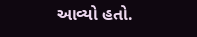આવ્યો હતો.